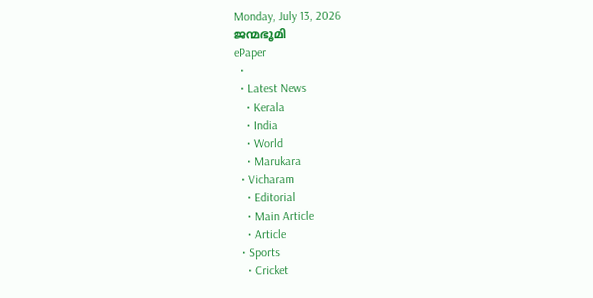Monday, July 13, 2026
ജന്മഭൂമി
ePaper
  •
  • Latest News
    • Kerala
    • India
    • World
    • Marukara
  • Vicharam
    • Editorial
    • Main Article
    • Article
  • Sports
    • Cricket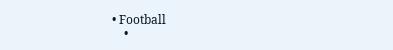• Football
    •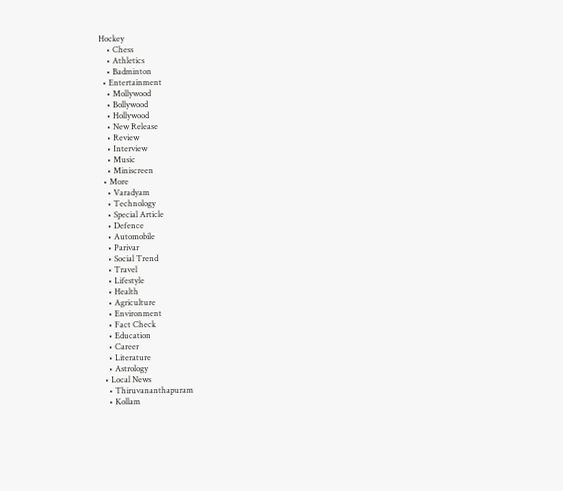Hockey
    • Chess
    • Athletics
    • Badminton
  • Entertainment
    • Mollywood
    • Bollywood
    • Hollywood
    • New Release
    • Review
    • Interview
    • Music
    • Miniscreen
  • More
    • Varadyam
    • Technology
    • Special Article
    • Defence
    • Automobile
    • Parivar
    • Social Trend
    • Travel
    • Lifestyle
    • Health
    • Agriculture
    • Environment
    • Fact Check
    • Education
    • Career
    • Literature
    • Astrology
  • Local News
    • Thiruvananthapuram
    • Kollam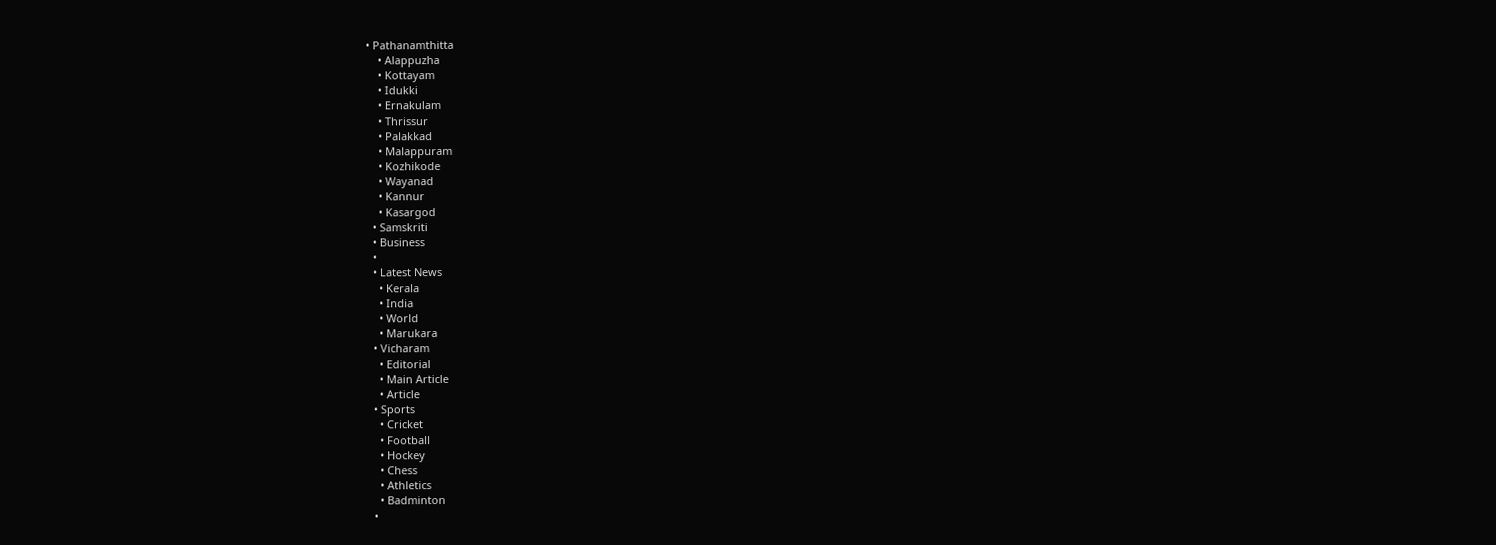• Pathanamthitta
    • Alappuzha
    • Kottayam
    • Idukki
    • Ernakulam
    • Thrissur
    • Palakkad
    • Malappuram
    • Kozhikode
    • Wayanad
    • Kannur
    • Kasargod
  • Samskriti
  • Business
  •
  • Latest News
    • Kerala
    • India
    • World
    • Marukara
  • Vicharam
    • Editorial
    • Main Article
    • Article
  • Sports
    • Cricket
    • Football
    • Hockey
    • Chess
    • Athletics
    • Badminton
  •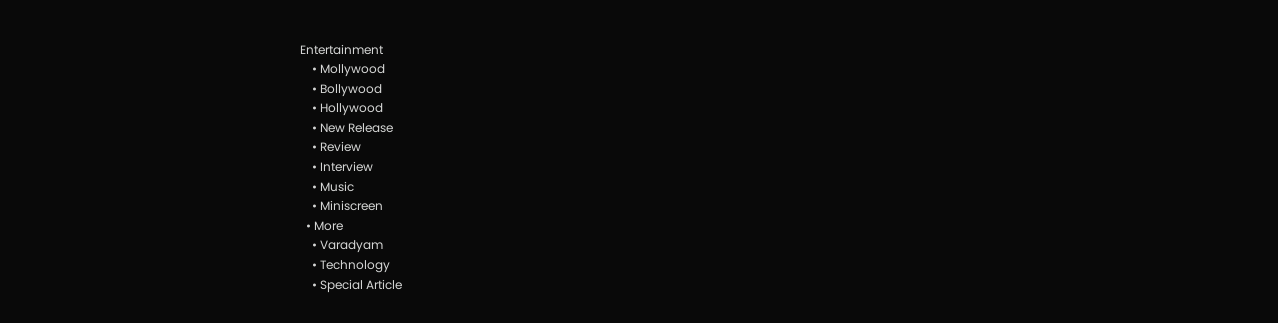Entertainment
    • Mollywood
    • Bollywood
    • Hollywood
    • New Release
    • Review
    • Interview
    • Music
    • Miniscreen
  • More
    • Varadyam
    • Technology
    • Special Article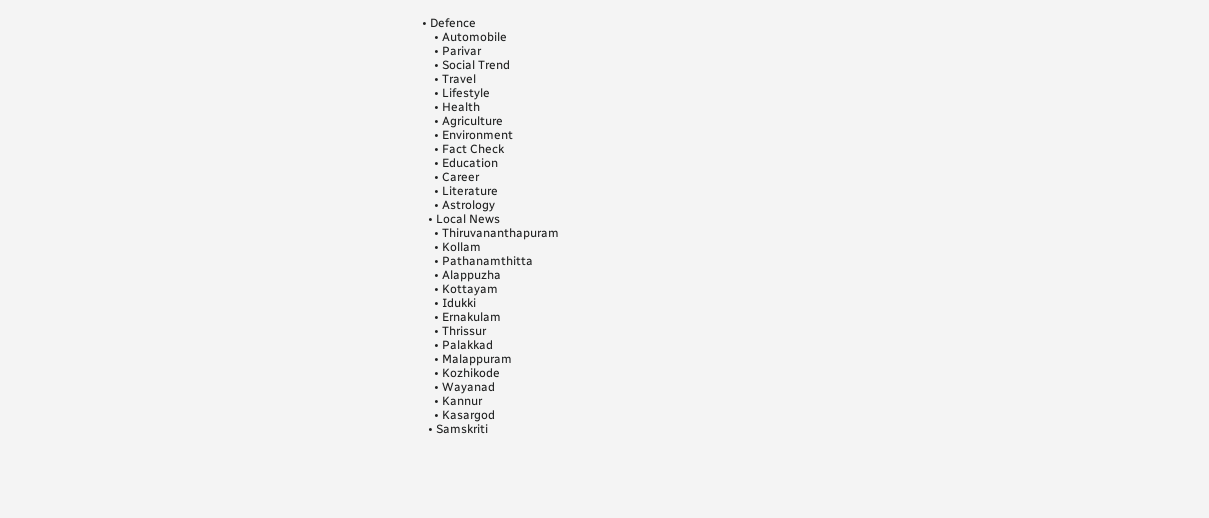• Defence
    • Automobile
    • Parivar
    • Social Trend
    • Travel
    • Lifestyle
    • Health
    • Agriculture
    • Environment
    • Fact Check
    • Education
    • Career
    • Literature
    • Astrology
  • Local News
    • Thiruvananthapuram
    • Kollam
    • Pathanamthitta
    • Alappuzha
    • Kottayam
    • Idukki
    • Ernakulam
    • Thrissur
    • Palakkad
    • Malappuram
    • Kozhikode
    • Wayanad
    • Kannur
    • Kasargod
  • Samskriti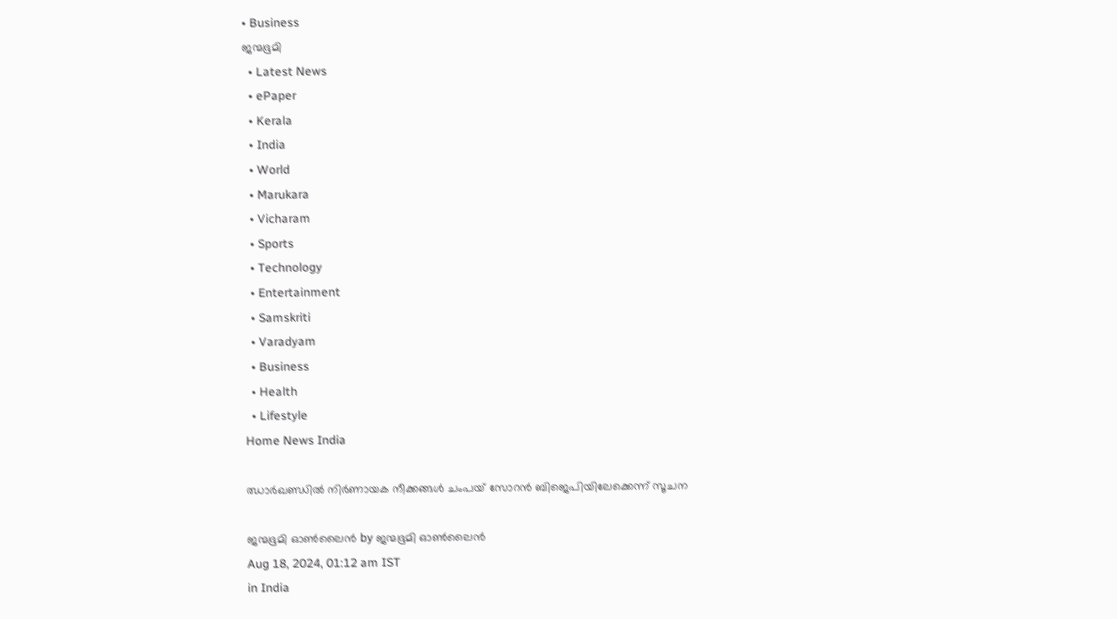• Business
ജന്മഭൂമി
  • Latest News
  • ePaper
  • Kerala
  • India
  • World
  • Marukara
  • Vicharam
  • Sports
  • Technology
  • Entertainment
  • Samskriti
  • Varadyam
  • Business
  • Health
  • Lifestyle
Home News India

ഝാര്‍ഖണ്ഡില്‍ നിര്‍ണായക നീക്കങ്ങള്‍ ചംപയ് സോറന്‍ ബിജെപിയിലേക്കെന്ന് സൂചന

ജന്മഭൂമി ഓണ്‍ലൈന്‍ by ജന്മഭൂമി ഓണ്‍ലൈന്‍
Aug 18, 2024, 01:12 am IST
in India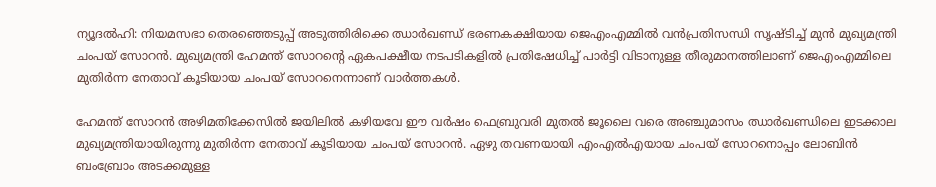ന്യൂദല്‍ഹി: നിയമസഭാ തെരഞ്ഞെടുപ്പ് അടുത്തിരിക്കെ ഝാര്‍ഖണ്ഡ് ഭരണകക്ഷിയായ ജെഎംഎമ്മില്‍ വന്‍പ്രതിസന്ധി സൃഷ്ടിച്ച് മുന്‍ മുഖ്യമന്ത്രി ചംപയ് സോറന്‍. മുഖ്യമന്ത്രി ഹേമന്ത് സോറന്റെ ഏകപക്ഷീയ നടപടികളില്‍ പ്രതിഷേധിച്ച് പാര്‍ട്ടി വിടാനുള്ള തീരുമാനത്തിലാണ് ജെഎംഎമ്മിലെ മുതിര്‍ന്ന നേതാവ് കൂടിയായ ചംപയ് സോറനെന്നാണ് വാര്‍ത്തകള്‍.

ഹേമന്ത് സോറന്‍ അഴിമതിക്കേസില്‍ ജയിലില്‍ കഴിയവേ ഈ വര്‍ഷം ഫെബ്രുവരി മുതല്‍ ജൂലൈ വരെ അഞ്ചുമാസം ഝാര്‍ഖണ്ഡിലെ ഇടക്കാല മുഖ്യമന്ത്രിയായിരുന്നു മുതിര്‍ന്ന നേതാവ് കൂടിയായ ചംപയ് സോറന്‍. ഏഴു തവണയായി എംഎല്‍എയായ ചംപയ് സോറനൊപ്പം ലോബിന്‍ ബംബ്രോം അടക്കമുള്ള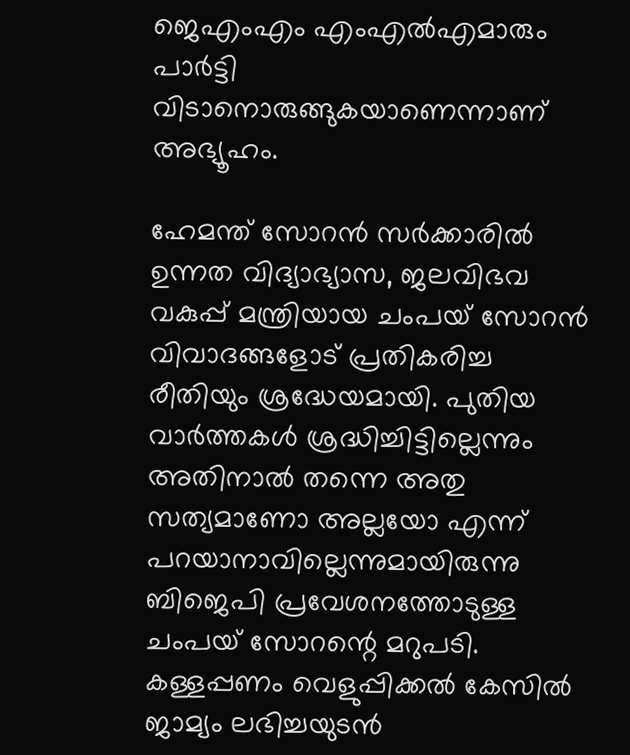ജെഎംഎം എംഎല്‍എമാരും പാര്‍ട്ടി വിടാനൊരുങ്ങുകയാണെന്നാണ് അഭ്യൂഹം.

ഹേമന്ത് സോറന്‍ സര്‍ക്കാരില്‍ ഉന്നത വിദ്യാഭ്യാസ, ജലവിഭവ വകുപ്പ് മന്ത്രിയായ ചംപയ് സോറന്‍ വിവാദങ്ങളോട് പ്രതികരിച്ച രീതിയും ശ്രദ്ധേയമായി. പുതിയ വാര്‍ത്തകള്‍ ശ്രദ്ധിച്ചിട്ടില്ലെന്നും അതിനാല്‍ തന്നെ അതു സത്യമാണോ അല്ലയോ എന്ന് പറയാനാവില്ലെന്നുമായിരുന്നു ബിജെപി പ്രവേശനത്തോടുള്ള ചംപയ് സോറന്റെ മറുപടി. കള്ളപ്പണം വെളുപ്പിക്കല്‍ കേസില്‍ ജാമ്യം ലഭിച്ചയുടന്‍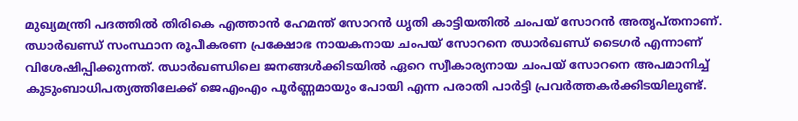മുഖ്യമന്ത്രി പദത്തില്‍ തിരികെ എത്താന്‍ ഹേമന്ത് സോറന്‍ ധൃതി കാട്ടിയതില്‍ ചംപയ് സോറന്‍ അതൃപ്തനാണ്. ഝാര്‍ഖണ്ഡ് സംസ്ഥാന രൂപീകരണ പ്രക്ഷോഭ നായകനായ ചംപയ് സോറനെ ഝാര്‍ഖണ്ഡ് ടൈഗര്‍ എന്നാണ് വിശേഷിപ്പിക്കുന്നത്. ഝാര്‍ഖണ്ഡിലെ ജനങ്ങള്‍ക്കിടയില്‍ ഏറെ സ്വീകാര്യനായ ചംപയ് സോറനെ അപമാനിച്ച് കുടുംബാധിപത്യത്തിലേക്ക് ജെഎംഎം പൂര്‍ണ്ണമായും പോയി എന്ന പരാതി പാര്‍ട്ടി പ്രവര്‍ത്തകര്‍ക്കിടയിലുണ്ട്.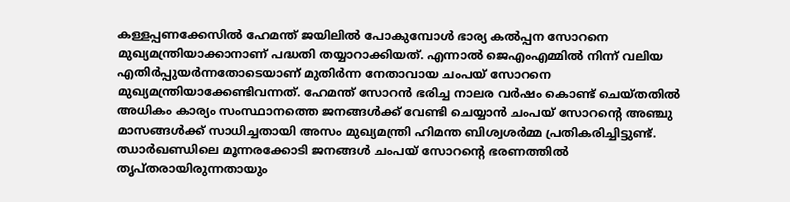കള്ളപ്പണക്കേസില്‍ ഹേമന്ത് ജയിലില്‍ പോകുമ്പോള്‍ ഭാര്യ കല്‍പ്പന സോറനെ മുഖ്യമന്ത്രിയാക്കാനാണ് പദ്ധതി തയ്യാറാക്കിയത്. എന്നാല്‍ ജെഎംഎമ്മില്‍ നിന്ന് വലിയ എതിര്‍പ്പുയര്‍ന്നതോടെയാണ് മുതിര്‍ന്ന നേതാവായ ചംപയ് സോറനെ മുഖ്യമന്ത്രിയാക്കേണ്ടിവന്നത്. ഹേമന്ത് സോറന്‍ ഭരിച്ച നാലര വര്‍ഷം കൊണ്ട് ചെയ്തതില്‍ അധികം കാര്യം സംസ്ഥാനത്തെ ജനങ്ങള്‍ക്ക് വേണ്ടി ചെയ്യാന്‍ ചംപയ് സോറന്റെ അഞ്ചു മാസങ്ങള്‍ക്ക് സാധിച്ചതായി അസം മുഖ്യമന്ത്രി ഹിമന്ത ബിശ്വശര്‍മ്മ പ്രതികരിച്ചിട്ടുണ്ട്. ഝാര്‍ഖണ്ഡിലെ മൂന്നരക്കോടി ജനങ്ങള്‍ ചംപയ് സോറന്റെ ഭരണത്തില്‍ തൃപ്തരായിരുന്നതായും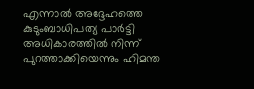എന്നാല്‍ അദ്ദേഹത്തെ കുടുംബാധിപത്യ പാര്‍ട്ടി അധികാരത്തില്‍ നിന്ന് പുറത്താക്കിയെന്നും ഹിമന്ത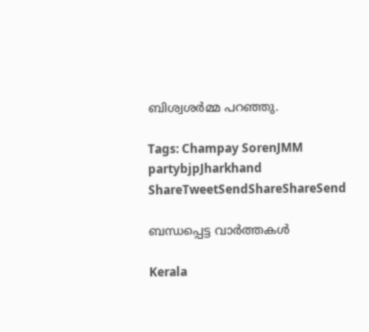ബിശ്വശര്‍മ്മ പറഞ്ഞു.

Tags: Champay SorenJMM partybjpJharkhand
ShareTweetSendShareShareSend

ബന്ധപ്പെട്ട വാര്‍ത്തകള്‍

Kerala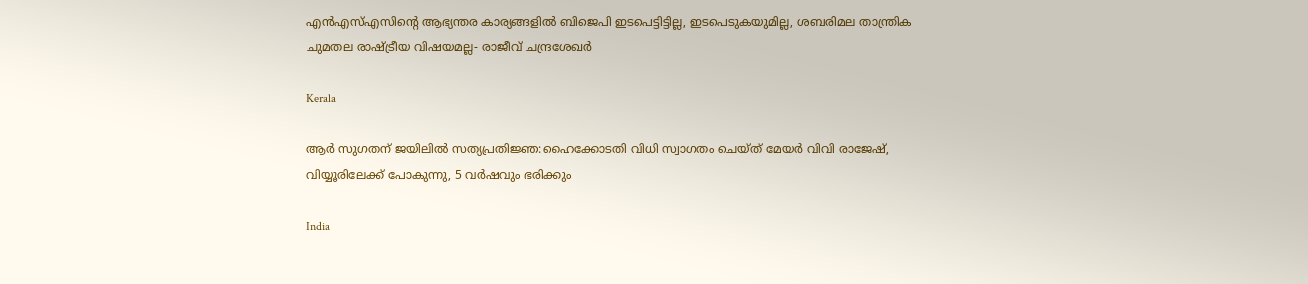എന്‍എസ്എസിന്റെ ആഭ്യന്തര കാര്യങ്ങളില്‍ ബിജെപി ഇടപെട്ടിട്ടില്ല, ഇടപെടുകയുമില്ല, ശബരിമല താന്ത്രിക ചുമതല രാഷ്‌ട്രീയ വിഷയമല്ല- രാജീവ് ചന്ദ്രശേഖര്‍

Kerala

ആര്‍ സുഗതന് ജയിലില്‍ സത്യപ്രതിജ്ഞ:ഹൈക്കോടതി വിധി സ്വാഗതം ചെയ്ത് മേയര്‍ വിവി രാജേഷ്, വിയ്യൂരിലേക്ക് പോകുന്നു, 5 വര്‍ഷവും ഭരിക്കും

India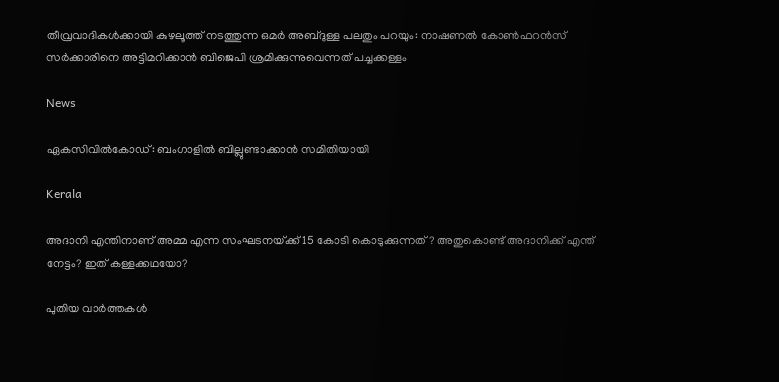തീവ്രവാദികൾക്കായി കുഴലൂത്ത് നടത്തുന്ന ഒമർ അബ്ദുള്ള പലതും പറയും: നാഷണൽ കോൺഫറൻസ് സർക്കാരിനെ അട്ടിമറിക്കാൻ ബിജെപി ശ്രമിക്കുന്നുവെന്നത് പച്ചക്കള്ളം

News

ഏകസിവിൽകോഡ്: ബംഗാളിൽ ബില്ലുണ്ടാക്കാൻ സമിതിയായി

Kerala

അദാനി എന്തിനാണ് അമ്മ എന്ന സംഘടനയ്‌ക്ക് 15 കോടി കൊടുക്കുന്നത്? അതുകൊണ്ട് അദാനിക്ക് എന്ത് നേട്ടം? ഇത് കള്ളക്കഥയോ?

പുതിയ വാര്‍ത്തകള്‍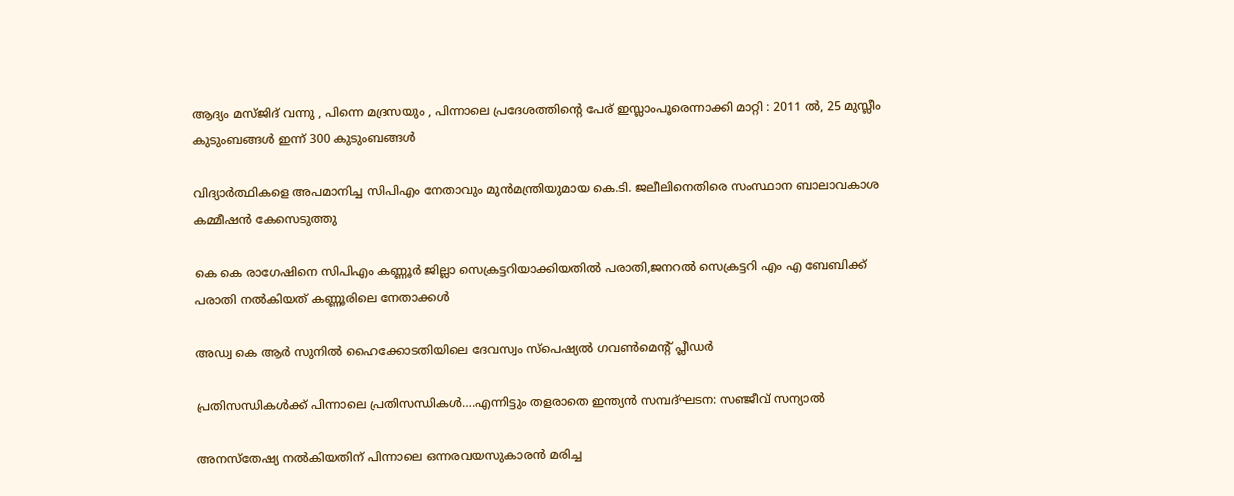ആദ്യം മസ്ജിദ് വന്നു , പിന്നെ മദ്രസയും , പിന്നാലെ പ്രദേശത്തിന്റെ പേര് ഇസ്ലാംപൂരെന്നാക്കി മാറ്റി : 2011 ൽ, 25 മുസ്ലീം കുടുംബങ്ങൾ ഇന്ന് 300 കുടുംബങ്ങൾ

വിദ്യാര്‍ത്ഥികളെ അപമാനിച്ച സിപിഎം നേതാവും മുന്‍മന്ത്രിയുമായ കെ.ടി. ജലീലിനെതിരെ സംസ്ഥാന ബാലാവകാശ കമ്മീഷന്‍ കേസെടുത്തു

കെ കെ രാഗേഷിനെ സിപിഎം കണ്ണൂര്‍ ജില്ലാ സെക്രട്ടറിയാക്കിയതില്‍ പരാതി,ജനറല്‍ സെക്രട്ടറി എം എ ബേബിക്ക് പരാതി നല്‍കിയത് കണ്ണൂരിലെ നേതാക്കള്‍

അഡ്വ കെ ആര്‍ സുനില്‍ ഹൈക്കോടതിയിലെ ദേവസ്വം സ്‌പെഷ്യല്‍ ഗവണ്‍മെന്റ് പ്ലീഡര്‍

പ്രതിസന്ധികള്‍ക്ക് പിന്നാലെ പ്രതിസന്ധികള്‍….എന്നിട്ടും തളരാതെ ഇന്ത്യന്‍ സമ്പദ്ഘടന: സഞ്ജീവ് സന്യാല്‍

അനസ്‌തേഷ്യ നല്‍കിയതിന് പിന്നാലെ ഒന്നരവയസുകാരന്‍ മരിച്ച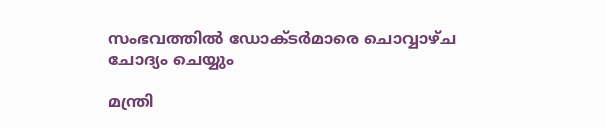സംഭവത്തില്‍ ഡോക്ടര്‍മാരെ ചൊവ്വാഴ്ച ചോദ്യം ചെയ്യും

മന്ത്രി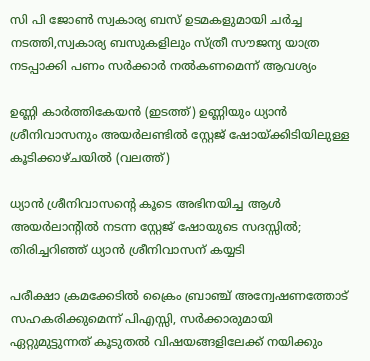സി പി ജോണ്‍ സ്വകാര്യ ബസ് ഉടമകളുമായി ചര്‍ച്ച നടത്തി,സ്വകാര്യ ബസുകളിലും സ്ത്രീ സൗജന്യ യാത്ര നടപ്പാക്കി പണം സര്‍ക്കാര്‍ നല്‍കണമെന്ന് ആവശ്യം

ഉണ്ണി കാര്‍ത്തികേയന്‍ (ഇടത്ത്) ഉണ്ണിയും ധ്യാന്‍ ശ്രീനിവാസനും അയര്‍ലണ്ടില്‍ സ്റ്റേജ് ഷോയ്ക്കിടിയിലുള്ള കൂടിക്കാഴ്ചയില്‍ (വലത്ത്)

ധ്യാന്‍ ശ്രീനിവാസന്റെ കൂടെ അഭിനയിച്ച ആള്‍ അയര്‍ലാന്‍റില്‍ നടന്ന സ്റ്റേജ് ഷോയുടെ സദസ്സില്‍; തിരിച്ചറിഞ്ഞ് ധ്യാന്‍ ശ്രീനിവാസന് കയ്യടി

പരീക്ഷാ ക്രമക്കേടില്‍ ക്രൈം ബ്രാഞ്ച് അന്വേഷണത്തോട് സഹകരിക്കുമെന്ന് പിഎസ്സി, സര്‍ക്കാരുമായി ഏറ്റുമുട്ടുന്നത് കൂടുതല്‍ വിഷയങ്ങളിലേക്ക് നയിക്കും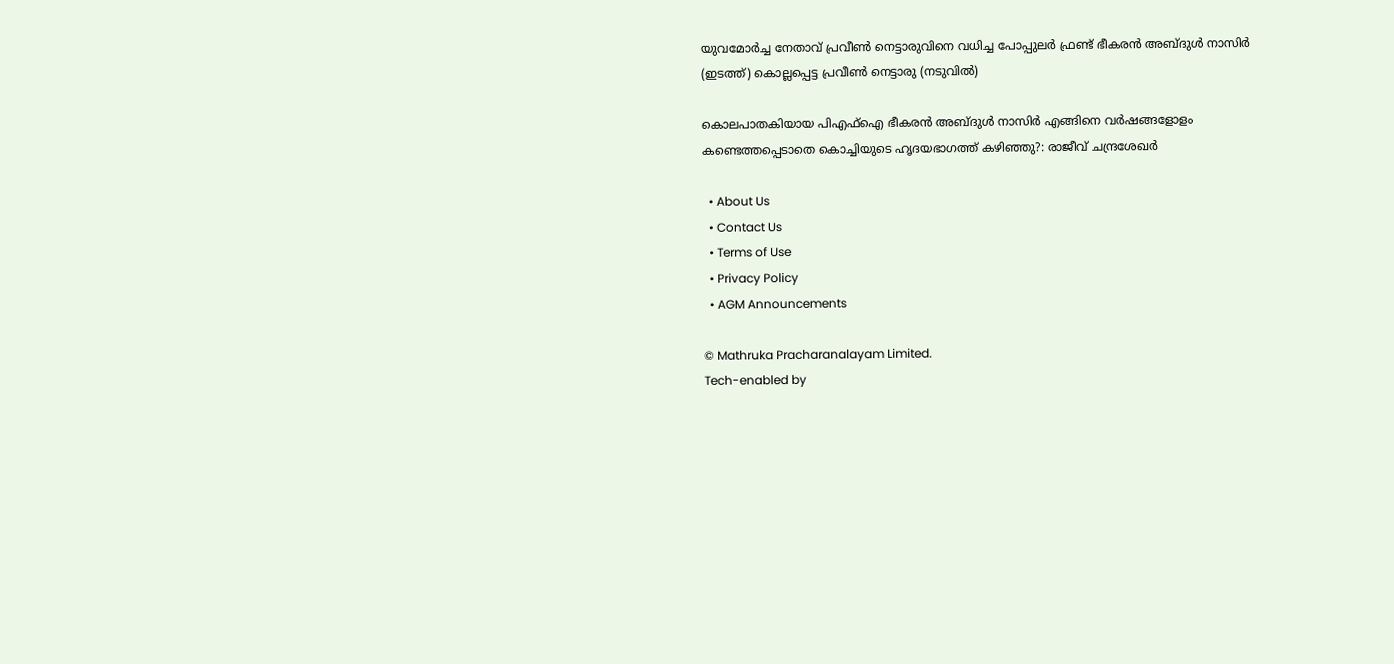യുവമോര്‍ച്ച നേതാവ് പ്രവീണ്‍ നെട്ടാരുവിനെ വധിച്ച പോപ്പുലര്‍ ഫ്രണ്ട് ഭീകരന്‍ അബ്ദുള്‍ നാസിര്‍ (ഇടത്ത്) കൊല്ലപ്പെട്ട പ്രവീണ്‍ നെട്ടാരു (നടുവില്‍)

കൊലപാതകിയായ പി‌എഫ്‌ഐ ഭീകരൻ അബ്ദുൾ നാസിര്‍ എങ്ങിനെ വർഷങ്ങളോളം കണ്ടെത്തപ്പെടാതെ കൊച്ചിയുടെ ഹൃദയഭാഗത്ത് കഴിഞ്ഞു?: രാജീവ് ചന്ദ്രശേഖര്‍

  • About Us
  • Contact Us
  • Terms of Use
  • Privacy Policy
  • AGM Announcements

© Mathruka Pracharanalayam Limited.
Tech-enabled by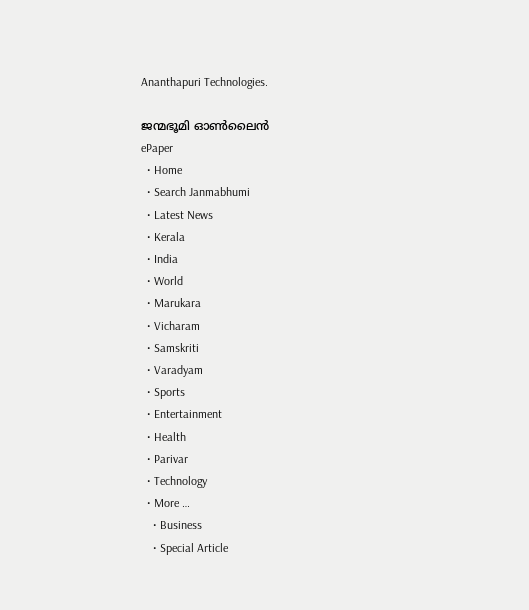Ananthapuri Technologies.

ജന്മഭൂമി ഓണ്‍ലൈന്‍
ePaper
  • Home
  • Search Janmabhumi
  • Latest News
  • Kerala
  • India
  • World
  • Marukara
  • Vicharam
  • Samskriti
  • Varadyam
  • Sports
  • Entertainment
  • Health
  • Parivar
  • Technology
  • More …
    • Business
    • Special Article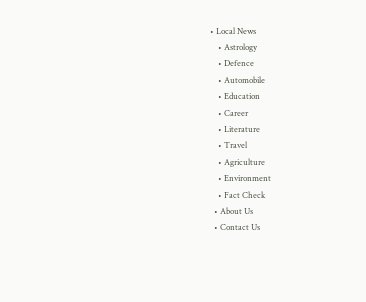• Local News
    • Astrology
    • Defence
    • Automobile
    • Education
    • Career
    • Literature
    • Travel
    • Agriculture
    • Environment
    • Fact Check
  • About Us
  • Contact Us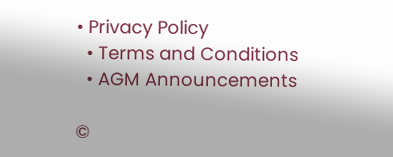• Privacy Policy
  • Terms and Conditions
  • AGM Announcements

©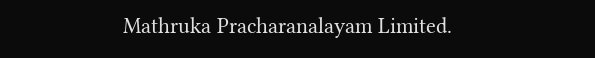Mathruka Pracharanalayam Limited.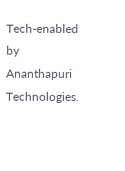Tech-enabled by Ananthapuri Technologies.